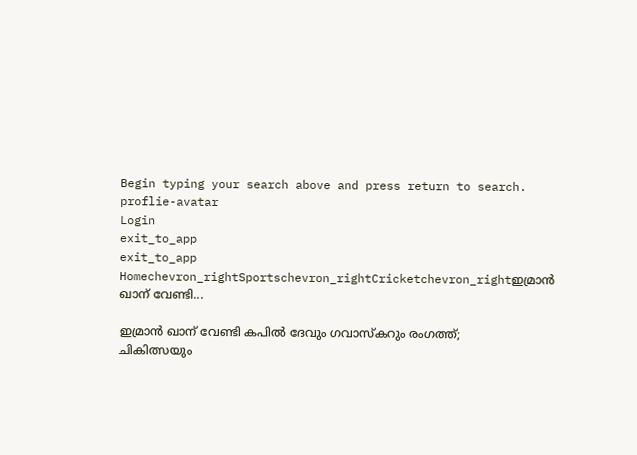Begin typing your search above and press return to search.
proflie-avatar
Login
exit_to_app
exit_to_app
Homechevron_rightSportschevron_rightCricketchevron_rightഇമ്രാൻ ഖാന് വേണ്ടി...

ഇമ്രാൻ ഖാന് വേണ്ടി കപിൽ ദേവും ഗവാസ്കറും രംഗത്ത്; ചികിത്സയും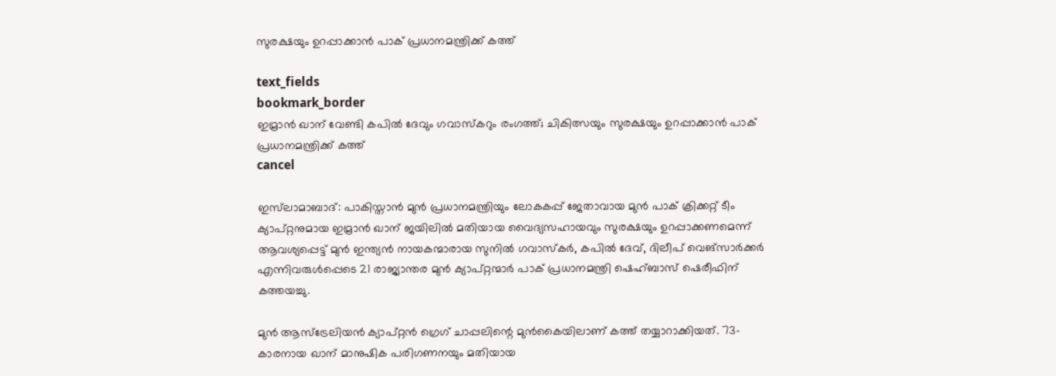സുരക്ഷയും ഉറപ്പാക്കാൻ പാക് പ്രധാനമന്ത്രിക്ക് കത്ത്

text_fields
bookmark_border
ഇമ്രാൻ ഖാന് വേണ്ടി കപിൽ ദേവും ഗവാസ്കറും രംഗത്ത്; ചികിത്സയും സുരക്ഷയും ഉറപ്പാക്കാൻ പാക് പ്രധാനമന്ത്രിക്ക് കത്ത്
cancel

ഇസ്‌ലാമാബാദ്: പാകിസ്താൻ മുൻ പ്രധാനമന്ത്രിയും ലോകകപ്പ് ജേതാവായ മുൻ പാക് ക്രിക്കറ്റ് ടീം ക്യാപ്റ്റനുമായ ഇമ്രാൻ ഖാന് ജയിലിൽ മതിയായ വൈദ്യസഹായവും സുരക്ഷയും ഉറപ്പാക്കണമെന്ന് ആവശ്യപ്പെട്ട് മുൻ ഇന്ത്യൻ നായകന്മാരായ സുനിൽ ഗവാസ്‌കർ, കപിൽ ദേവ്, ദിലീപ് വെങ്‌സാർക്കർ എന്നിവരുൾപ്പെടെ 21 രാജ്യാന്തര മുൻ ക്യാപ്റ്റന്മാർ പാക് പ്രധാനമന്ത്രി ഷെഹ്ബാസ് ഷെരീഫിന് കത്തയച്ചു.

മുൻ ആസ്‌ട്രേലിയൻ ക്യാപ്റ്റൻ ഗ്രെഗ് ചാപ്പലിന്റെ മുൻകൈയിലാണ് കത്ത് തയ്യാറാക്കിയത്. 73-കാരനായ ഖാന് മാനുഷിക പരിഗണനയും മതിയായ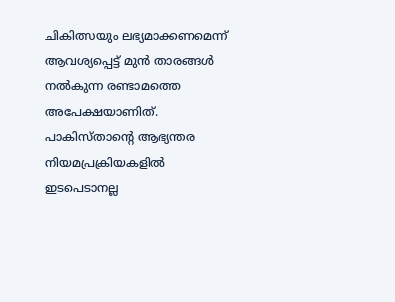ചികിത്സയും ലഭ്യമാക്കണമെന്ന് ആവശ്യപ്പെട്ട് മുൻ താരങ്ങൾ നൽകുന്ന രണ്ടാമത്തെ അപേക്ഷയാണിത്. പാകിസ്താന്റെ ആഭ്യന്തര നിയമപ്രക്രിയകളിൽ ഇടപെടാനല്ല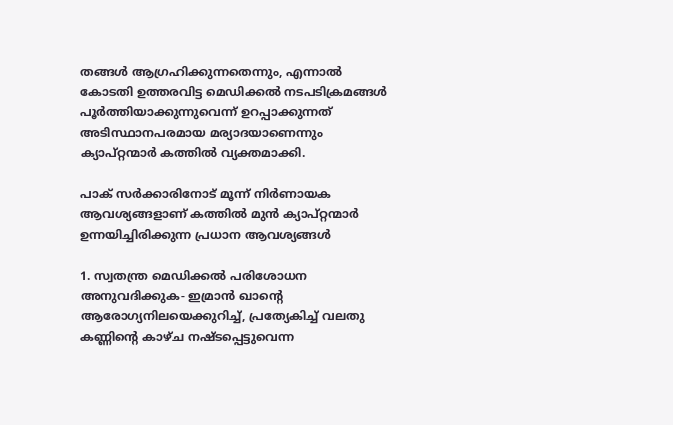തങ്ങൾ ആഗ്രഹിക്കുന്നതെന്നും, എന്നാൽ കോടതി ഉത്തരവിട്ട മെഡിക്കൽ നടപടിക്രമങ്ങൾ പൂർത്തിയാക്കുന്നുവെന്ന് ഉറപ്പാക്കുന്നത് അടിസ്ഥാനപരമായ മര്യാദയാണെന്നും ക്യാപ്റ്റന്മാർ കത്തിൽ വ്യക്തമാക്കി.

പാക് സർക്കാരിനോട് മൂന്ന് നിർണായക ആവശ്യങ്ങളാണ് കത്തിൽ മുൻ ക്യാപ്റ്റന്മാർ ഉന്നയിച്ചിരിക്കുന്ന പ്രധാന ആവശ്യങ്ങൾ

1. സ്വതന്ത്ര മെഡിക്കൽ പരിശോധന അനുവദിക്കുക- ഇമ്രാൻ ഖാന്റെ ആരോഗ്യനിലയെക്കുറിച്ച്, പ്രത്യേകിച്ച് വലതു കണ്ണിന്റെ കാഴ്ച നഷ്ടപ്പെട്ടുവെന്ന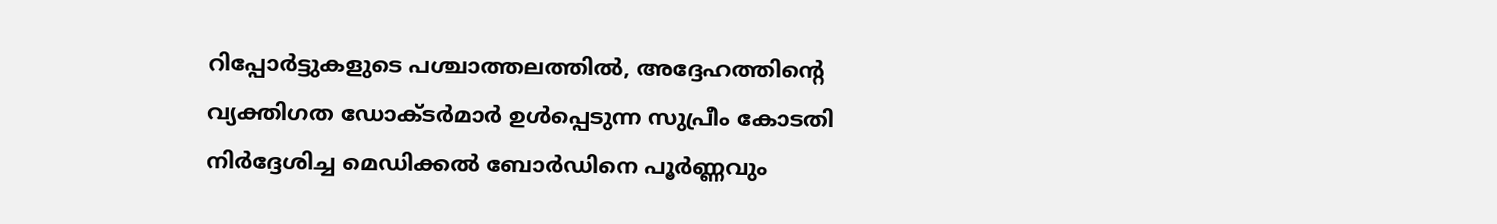റിപ്പോർട്ടുകളുടെ പശ്ചാത്തലത്തിൽ, അദ്ദേഹത്തിന്റെ വ്യക്തിഗത ഡോക്ടർമാർ ഉൾപ്പെടുന്ന സുപ്രീം കോടതി നിർദ്ദേശിച്ച മെഡിക്കൽ ബോർഡിനെ പൂർണ്ണവും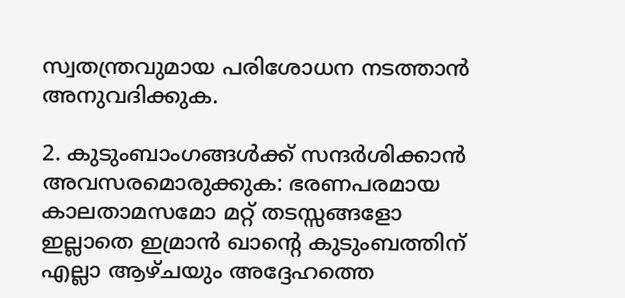സ്വതന്ത്രവുമായ പരിശോധന നടത്താൻ അനുവദിക്കുക.

2. കുടുംബാംഗങ്ങൾക്ക് സന്ദർശിക്കാൻ അവസരമൊരുക്കുക: ഭരണപരമായ കാലതാമസമോ മറ്റ് തടസ്സങ്ങളോ ഇല്ലാതെ ഇമ്രാൻ ഖാന്റെ കുടുംബത്തിന് എല്ലാ ആഴ്ചയും അദ്ദേഹത്തെ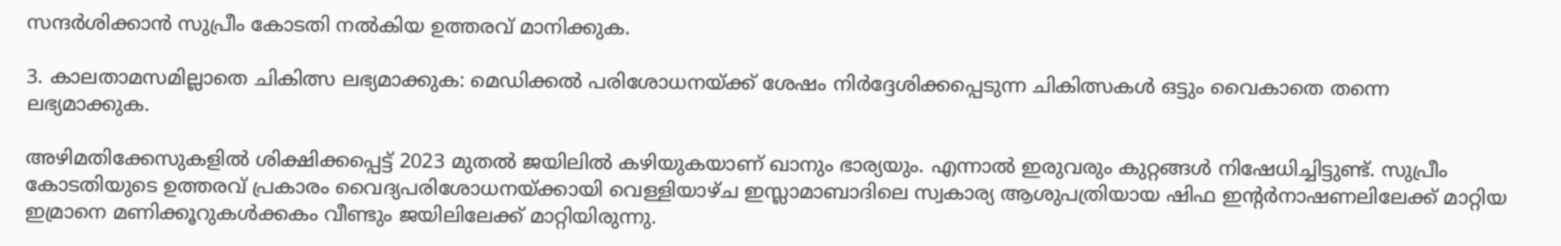സന്ദർശിക്കാൻ സുപ്രീം കോടതി നൽകിയ ഉത്തരവ് മാനിക്കുക.

3. കാലതാമസമില്ലാതെ ചികിത്സ ലഭ്യമാക്കുക: മെഡിക്കൽ പരിശോധനയ്ക്ക് ശേഷം നിർദ്ദേശിക്കപ്പെടുന്ന ചികിത്സകൾ ഒട്ടും വൈകാതെ തന്നെ ലഭ്യമാക്കുക.

അഴിമതിക്കേസുകളിൽ ശിക്ഷിക്കപ്പെട്ട് 2023 മുതൽ ജയിലിൽ കഴിയുകയാണ് ഖാനും ഭാര്യയും. എന്നാൽ ഇരുവരും കുറ്റങ്ങൾ നിഷേധിച്ചിട്ടുണ്ട്. സുപ്രീം കോടതിയുടെ ഉത്തരവ് പ്രകാരം വൈദ്യപരിശോധനയ്ക്കായി വെള്ളിയാഴ്ച ഇസ്ലാമാബാദിലെ സ്വകാര്യ ആശുപത്രിയായ ഷിഫ ഇന്റർനാഷണലിലേക്ക് മാറ്റിയ ഇമ്രാനെ മണിക്കൂറുകൾക്കകം വീണ്ടും ജയിലിലേക്ക് മാറ്റിയിരുന്നു.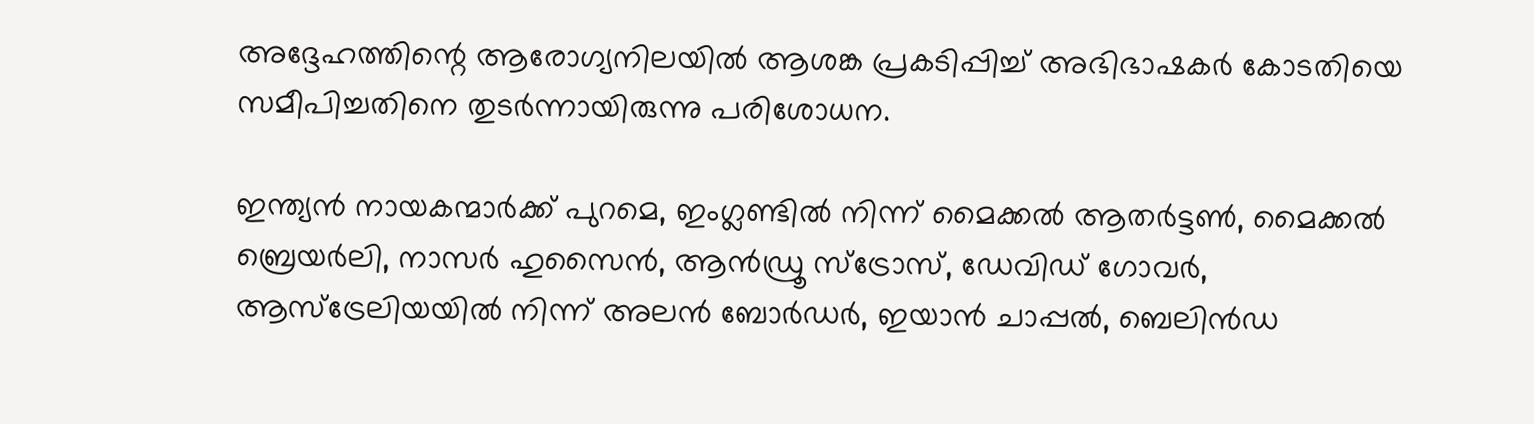അദ്ദേഹത്തിന്റെ ആരോഗ്യനിലയിൽ ആശങ്ക പ്രകടിപ്പിച്ച് അഭിഭാഷകർ കോടതിയെ സമീപിച്ചതിനെ തുടർന്നായിരുന്നു പരിശോധന.

ഇന്ത്യൻ നായകന്മാർക്ക് പുറമെ, ഇംഗ്ലണ്ടിൽ നിന്ന് മൈക്കൽ ആതർട്ടൺ, മൈക്കൽ ബ്രെയർലി, നാസർ ഹുസൈൻ, ആൻഡ്രൂ സ്ട്രോസ്, ഡേവിഡ് ഗോവർ, ആസ്‌ട്രേലിയയിൽ നിന്ന് അലൻ ബോർഡർ, ഇയാൻ ചാപ്പൽ, ബെലിൻഡ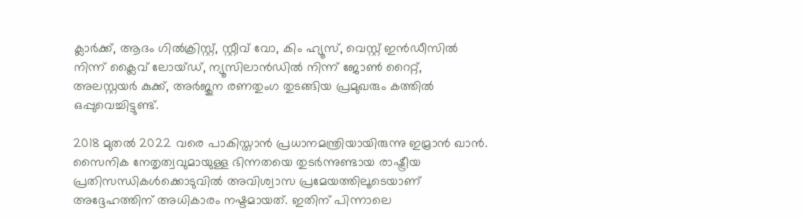ക്ലാർക്ക്, ആദം ഗിൽക്രിസ്റ്റ്, സ്റ്റീവ് വോ, കിം ഹ്യൂസ്, വെസ്റ്റ് ഇൻഡീസിൽ നിന്ന് ക്ലൈവ് ലോയ്ഡ്, ന്യൂസിലാൻഡിൽ നിന്ന് ജോൺ റൈറ്റ്, അലസ്റ്റയർ കുക്ക്, അർജുന രണതുംഗ തുടങ്ങിയ പ്രമുഖരും കത്തിൽ ഒപ്പുവെച്ചിട്ടുണ്ട്.

2018 മുതൽ 2022 വരെ പാകിസ്താൻ പ്രധാനമന്ത്രിയായിരുന്നു ഇമ്രാൻ ഖാൻ. സൈനിക നേതൃത്വവുമായുള്ള ഭിന്നതയെ തുടർന്നുണ്ടായ രാഷ്ട്രീയ പ്രതിസന്ധികൾക്കൊടുവിൽ അവിശ്വാസ പ്രമേയത്തിലൂടെയാണ് അദ്ദേഹത്തിന് അധികാരം നഷ്ടമായത്. ഇതിന് പിന്നാലെ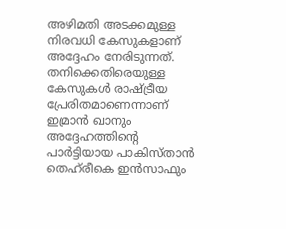അഴിമതി അടക്കമുള്ള നിരവധി കേസുകളാണ് അദ്ദേഹം നേരിടുന്നത്. തനിക്കെതിരെയുള്ള കേസുകൾ രാഷ്ട്രീയ പ്രേരിതമാണെന്നാണ് ഇമ്രാൻ ഖാനും അദ്ദേഹത്തിന്റെ പാർട്ടിയായ പാകിസ്താൻ തെഹ്‌രീകെ ഇൻസാഫും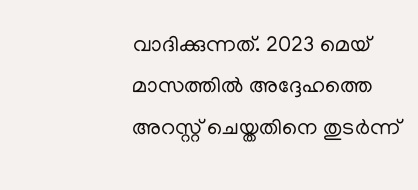വാദിക്കുന്നത്. 2023 മെയ് മാസത്തിൽ അദ്ദേഹത്തെ അറസ്റ്റ് ചെയ്തതിനെ തുടർന്ന്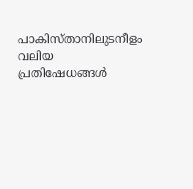പാകിസ്താനിലുടനീളം വലിയ പ്രതിഷേധങ്ങൾ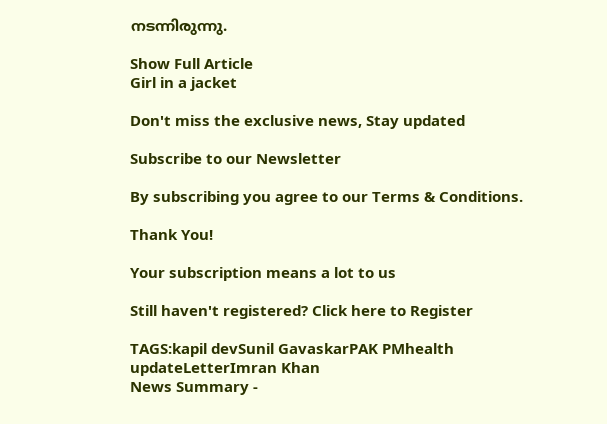നടന്നിരുന്നു.

Show Full Article
Girl in a jacket

Don't miss the exclusive news, Stay updated

Subscribe to our Newsletter

By subscribing you agree to our Terms & Conditions.

Thank You!

Your subscription means a lot to us

Still haven't registered? Click here to Register

TAGS:kapil devSunil GavaskarPAK PMhealth updateLetterImran Khan
News Summary -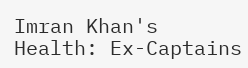Imran Khan's Health: Ex-Captains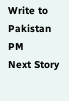Write to Pakistan PM
Next Story